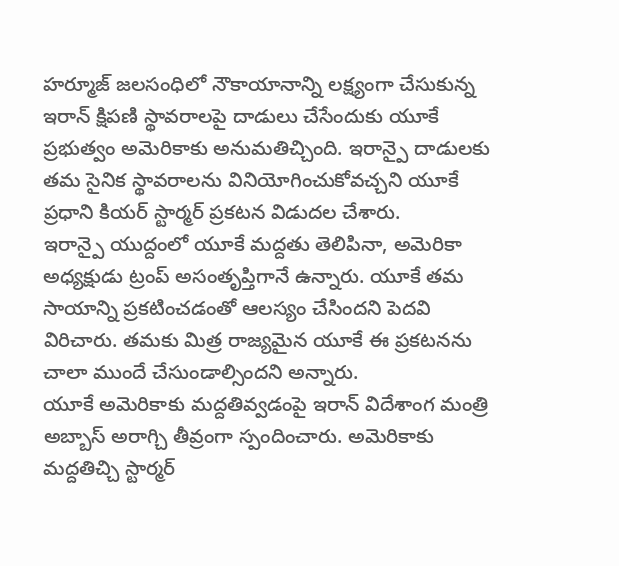హర్మూజ్ జలసంధిలో నౌకాయానాన్ని లక్ష్యంగా చేసుకున్న ఇరాన్ క్షిపణి స్థావరాలపై దాడులు చేసేందుకు యూకే ప్రభుత్వం అమెరికాకు అనుమతిచ్చింది. ఇరాన్పై దాడులకు తమ సైనిక స్థావరాలను వినియోగించుకోవచ్చని యూకే ప్రధాని కియర్ స్టార్మర్ ప్రకటన విడుదల చేశారు.
ఇరాన్పై యుద్దంలో యూకే మద్దతు తెలిపినా, అమెరికా అధ్యక్షుడు ట్రంప్ అసంతృప్తిగానే ఉన్నారు. యూకే తమ సాయాన్ని ప్రకటించడంతో ఆలస్యం చేసిందని పెదవి విరిచారు. తమకు మిత్ర రాజ్యమైన యూకే ఈ ప్రకటనను చాలా ముందే చేసుండాల్సిందని అన్నారు.
యూకే అమెరికాకు మద్దతివ్వడంపై ఇరాన్ విదేశాంగ మంత్రి అబ్బాస్ అరాగ్చి తీవ్రంగా స్పందించారు. అమెరికాకు మద్దతిచ్చి స్టార్మర్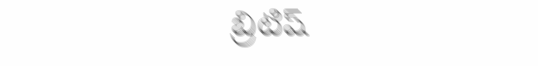బ్రిటిష్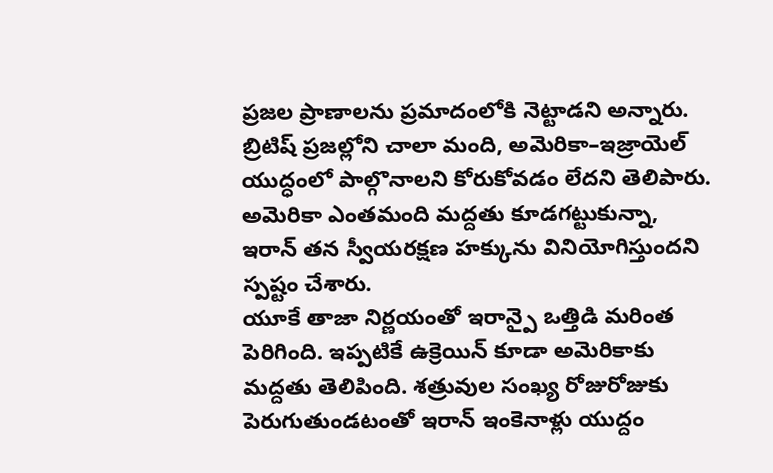ప్రజల ప్రాణాలను ప్రమాదంలోకి నెట్టాడని అన్నారు.
బ్రిటిష్ ప్రజల్లోని చాలా మంది, అమెరికా–ఇజ్రాయెల్ యుద్ధంలో పాల్గొనాలని కోరుకోవడం లేదని తెలిపారు. అమెరికా ఎంతమంది మద్దతు కూడగట్టుకున్నా, ఇరాన్ తన స్వీయరక్షణ హక్కును వినియోగిస్తుందని స్పష్టం చేశారు.
యూకే తాజా నిర్ణయంతో ఇరాన్పై ఒత్తిడి మరింత పెరిగింది. ఇప్పటికే ఉక్రెయిన్ కూడా అమెరికాకు మద్దతు తెలిపింది. శత్రువుల సంఖ్య రోజురోజుకు పెరుగుతుండటంతో ఇరాన్ ఇంకెనాళ్లు యుద్దం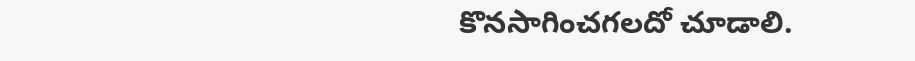కొనసాగించగలదో చూడాలి.